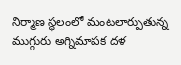నిర్మాణ స్థలంలో మంటలార్పుతున్న ముగ్గురు అగ్నిమాపక దళ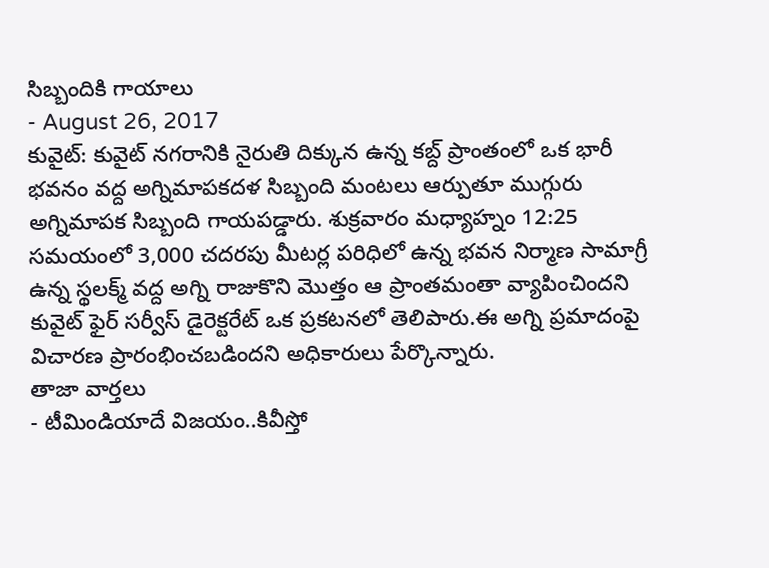సిబ్బందికి గాయాలు
- August 26, 2017
కువైట్: కువైట్ నగరానికి నైరుతి దిక్కున ఉన్న కబ్ద్ ప్రాంతంలో ఒక భారీ భవనం వద్ద అగ్నిమాపకదళ సిబ్బంది మంటలు ఆర్పుతూ ముగ్గురు అగ్నిమాపక సిబ్బంది గాయపడ్డారు. శుక్రవారం మధ్యాహ్నం 12:25 సమయంలో 3,000 చదరపు మీటర్ల పరిధిలో ఉన్న భవన నిర్మాణ సామాగ్రీ ఉన్న స్థలక్మ్ వద్ద అగ్ని రాజుకొని మొత్తం ఆ ప్రాంతమంతా వ్యాపించిందని కువైట్ ఫైర్ సర్వీస్ డైరెక్టరేట్ ఒక ప్రకటనలో తెలిపారు.ఈ అగ్ని ప్రమాదంపై విచారణ ప్రారంభించబడిందని అధికారులు పేర్కొన్నారు.
తాజా వార్తలు
- టీమిండియాదే విజయం..కివీస్తో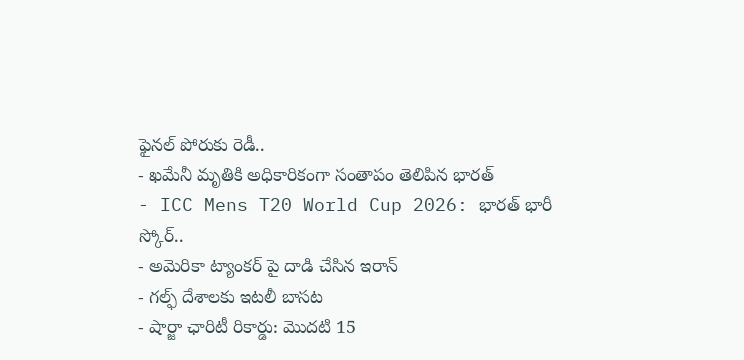ఫైనల్ పోరుకు రెడీ..
- ఖమేనీ మృతికి అధికారికంగా సంతాపం తెలిపిన భారత్
- ICC Mens T20 World Cup 2026: భారత్ భారీ స్కోర్..
- అమెరికా ట్యాంకర్ పై దాడి చేసిన ఇరాన్
- గల్ఫ్ దేశాలకు ఇటలీ బాసట
- షార్జా ఛారిటీ రికార్డు: మొదటి 15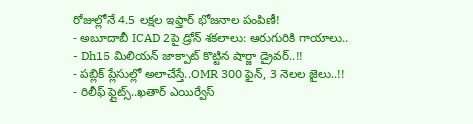రోజుల్లోనే 4.5 లక్షల ఇఫ్తార్ భోజనాల పంపిణీ!
- అబూదాబీ ICAD 2పై డ్రోన్ శకలాలు: ఆరుగురికి గాయాలు..
- Dh15 మిలియన్ జాక్పాట్ కొట్టిన షార్జా డ్రైవర్..!!
- పబ్లిక్ ప్లేసుల్లో అలాచేస్తే..OMR 300 ఫైన్, 3 నెలల జైలు..!!
- రిలీఫ్ ఫ్లైట్స్..ఖతార్ ఎయిర్వేస్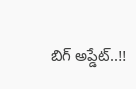బిగ్ అప్డేట్..!!